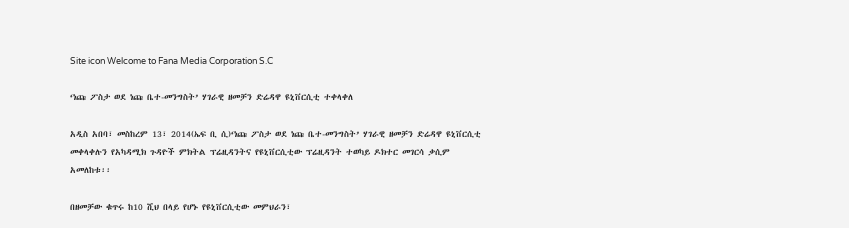Site icon Welcome to Fana Media Corporation S.C

‘ነጩ ፖስታ ወደ ነጩ ቤተ-መንግስት’ ሃገራዊ ዘመቻን ድሬዳዋ ዩኒቨርሲቲ ተቀላቀለ

አዲስ አበባ፣ መስከረም 13፣ 2014(ኤፍ ቢ ሲ)‘ነጩ ፖስታ ወደ ነጩ ቤተ-መንግስት’ ሃገራዊ ዘመቻን ድሬዳዋ ዩኒቨርሲቲ መቀላቀሉን የአካዳሚክ ጉዳዮች ምክትል ፕሬዚዳንትና የዩኒቨርሲቲው ፕሬዚዳንት ተወካይ ዶክተር መገርሳ ቃሲም አመለከቱ፡፡

በዘመቻው ቁጥሩ ከ10 ሺህ በላይ የሆኑ የዩኒቨርሲቲው መምህራን፣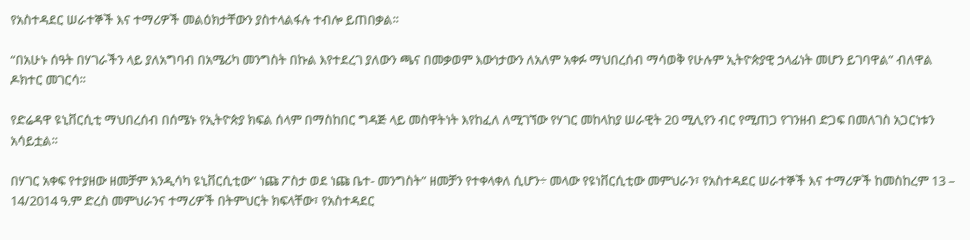የአስተዳደር ሠራተኞች እና ተማሪዎች መልዕክታቸውን ያስተላልፋሉ ተብሎ ይጠበቃል፡፡

“በአሁኑ ሰዓት በሃገራችን ላይ ያለአግባብ በአሜሪካ መንግስት በኩል እየተደረገ ያለውን ጫና በመቃወም እውነታውን ለአለም አቀፉ ማህበረሰብ ማሳወቅ የሁሉም ኢትዮጵያዊ ኃላፊነት መሆን ይገባዋል” ብለዋል ዶክተር መገርሳ፡፡

የድሬዳዋ ዩኒቨርሲቲ ማህበረሰብ በሰሜኑ የኢትዮጵያ ክፍል ሰላም በማስከበር ግዳጅ ላይ መስዋትነት እየከፈለ ለሚገኘው የሃገር መከላከያ ሠራዊት 20 ሚሊየን ብር የሚጠጋ የገንዘብ ድጋፍ በመለገስ አጋርነቱን አሳይቷል፡፡

በሃገር አቀፍ የተያዘው ዘመቻም እንዲሳካ ዩኒቨርሲቲው” ነጩ ፖስታ ወደ ነጩ ቤተ- መንግስት” ዘመቻን የተቀላቀለ ሲሆን÷ መላው የዩነቨርሲቲው መምህራን፣ የአስተዳደር ሠራተኞች እና ተማሪዎች ከመስከረም 13 – 14/2014 ዓ.ም ድረስ መምህራንና ተማሪዎች በትምህርት ክፍላቸው፣ የአስተዳደር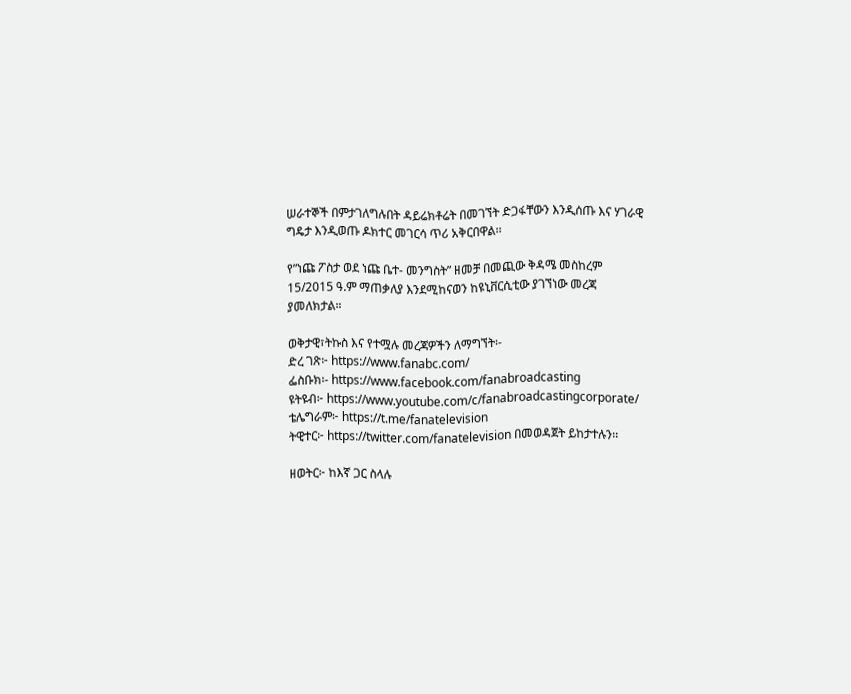ሠራተኞች በምታገለግሉበት ዳይሬክቶሬት በመገኘት ድጋፋቸውን እንዲሰጡ እና ሃገራዊ ግዴታ እንዲወጡ ዶክተር መገርሳ ጥሪ አቅርበዋል፡፡

የ”ነጩ ፖስታ ወደ ነጩ ቤተ- መንግስት” ዘመቻ በመጪው ቅዳሜ መስከረም 15/2015 ዓ.ም ማጠቃለያ እንደሚከናወን ከዩኒቨርሲቲው ያገኘነው መረጃ ያመለክታል።

ወቅታዊ፣ትኩስ እና የተሟሉ መረጃዎችን ለማግኘት፡-
ድረ ገጽ፦ https://www.fanabc.com/
ፌስቡክ፡- https://www.facebook.com/fanabroadcasting
ዩትዩብ፦ https://www.youtube.com/c/fanabroadcastingcorporate/
ቴሌግራም፦ https://t.me/fanatelevision
ትዊተር፦ https://twitter.com/fanatelevision በመወዳጀት ይከታተሉን፡፡

ዘወትር፦ ከእኛ ጋር ስላሉ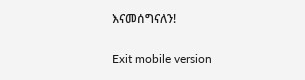እናመሰግናለን!

Exit mobile version